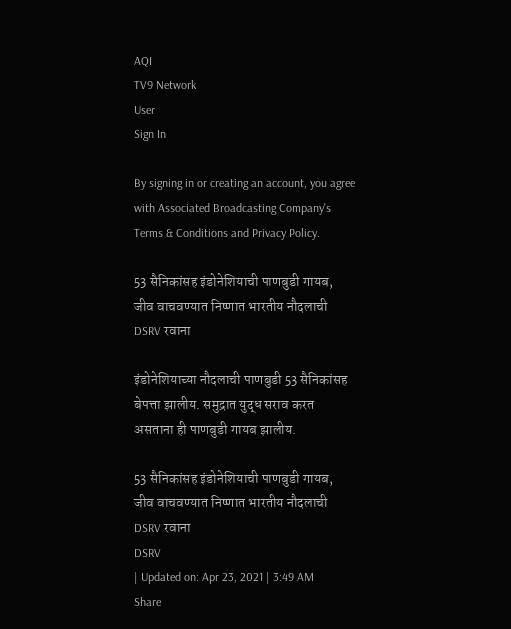AQI
TV9 Network
User
Sign In

By signing in or creating an account, you agree with Associated Broadcasting Company's Terms & Conditions and Privacy Policy.

53 सैनिकांसह इंडोनेशियाची पाणबुडी गायब, जीव वाचवण्यात निष्णात भारतीय नौदलाची DSRV रवाना

इंडोनेशियाच्या नौदलाची पाणबुडी 53 सैनिकांसह बेपत्ता झालीय. समुद्रात युद्ध सराव करत असताना ही पाणबुडी गायब झालीय.

53 सैनिकांसह इंडोनेशियाची पाणबुडी गायब, जीव वाचवण्यात निष्णात भारतीय नौदलाची DSRV रवाना
DSRV
| Updated on: Apr 23, 2021 | 3:49 AM
Share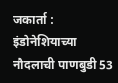जकार्ता : इंडोनेशियाच्या नौदलाची पाणबुडी 53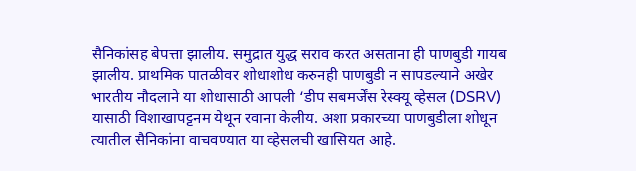सैनिकांसह बेपत्ता झालीय. समुद्रात युद्ध सराव करत असताना ही पाणबुडी गायब झालीय. प्राथमिक पातळीवर शोधाशोध करुनही पाणबुडी न सापडल्याने अखेर भारतीय नौदलाने या शोधासाठी आपली ‘डीप सबमर्जेंस रेस्क्यू व्हेसल (DSRV) यासाठी विशाखापट्टनम येथून रवाना केलीय. अशा प्रकारच्या पाणबुडीला शोधून त्यातील सैनिकांना वाचवण्यात या व्हेसलची खासियत आहे.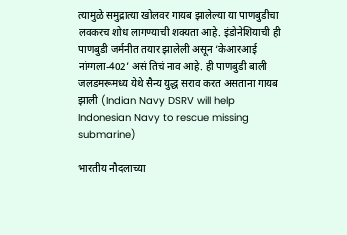त्यामुळे समुद्रात्या खोलवर गायब झालेल्या या पाणबुडीचा लवकरच शोध लागण्याची शक्यता आहे. इंडोनेशियाची ही पाणबुडी जर्मनीत तयार झालेली असून ‘केआरआई नांग्गला-402’ असं तिचं नाव आहे. ही पाणबुडी बाली जलडमरूमध्य येथे सैन्य युद्ध सराव करत असताना गायब झाली (Indian Navy DSRV will help Indonesian Navy to rescue missing submarine)

भारतीय नौदलाच्या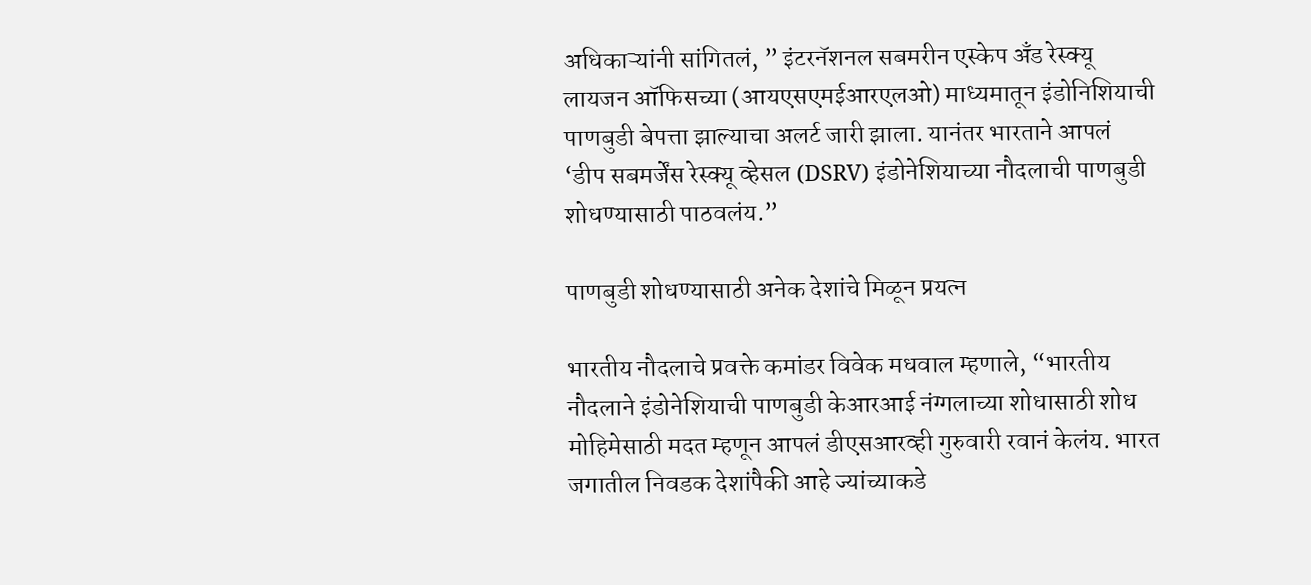अधिकाऱ्यांनी सांगितलं, ” इंटरनॅशनल सबमरीन एस्केप अँड रेस्क्यू लायजन ऑफिसच्या (आयएसएमईआरएलओ) माध्यमातून इंडोनिशियाची पाणबुडी बेपत्ता झाल्याचा अलर्ट जारी झाला. यानंतर भारताने आपलं ‘डीप सबमर्जेंस रेस्क्यू व्हेसल (DSRV) इंडोनेशियाच्या नौदलाची पाणबुडी शोधण्यासाठी पाठवलंय.”

पाणबुडी शोधण्यासाठी अनेक देशांचे मिळून प्रयत्न

भारतीय नौदलाचे प्रवक्ते कमांडर विवेक मधवाल म्हणाले, “भारतीय नौदलाने इंडोनेशियाची पाणबुडी केआरआई नंग्गलाच्या शोधासाठी शोध मोहिमेसाठी मदत म्हणून आपलं डीएसआरव्ही गुरुवारी रवानं केलंय. भारत जगातील निवडक देशांपैकी आहे ज्यांच्याकडे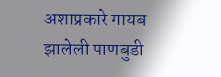अशाप्रकारे गायब झालेली पाणबुडी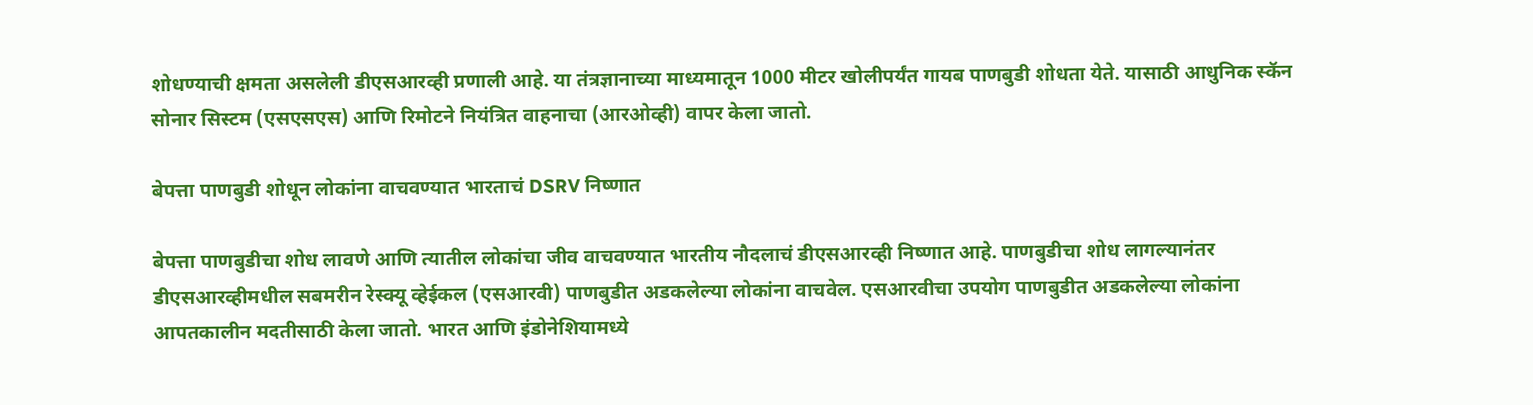शोधण्याची क्षमता असलेली डीएसआरव्ही प्रणाली आहे. या तंत्रज्ञानाच्या माध्यमातून 1000 मीटर खोलीपर्यंत गायब पाणबुडी शोधता येते. यासाठी आधुनिक स्कॅन सोनार सिस्टम (एसएसएस) आणि रिमोटने नियंत्रित वाहनाचा (आरओव्ही) वापर केला जातो.

बेपत्ता पाणबुडी शोधून लोकांना वाचवण्यात भारताचं DSRV निष्णात

बेपत्ता पाणबुडीचा शोध लावणे आणि त्यातील लोकांचा जीव वाचवण्यात भारतीय नौदलाचं डीएसआरव्ही निष्णात आहे. पाणबुडीचा शोध लागल्यानंतर डीएसआरव्हीमधील सबमरीन रेस्क्यू व्हेईकल (एसआरवी) पाणबुडीत अडकलेल्या लोकांना वाचवेल. एसआरवीचा उपयोग पाणबुडीत अडकलेल्या लोकांना आपतकालीन मदतीसाठी केला जातो. भारत आणि इंडोनेशियामध्ये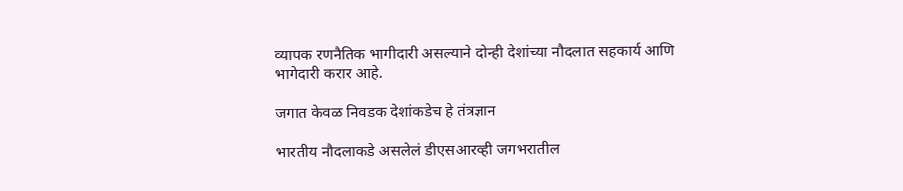व्यापक रणनैतिक भागीदारी असल्याने दोन्ही देशांच्या नौदलात सहकार्य आणि भागेदारी करार आहे.

जगात केवळ निवडक देशांकडेच हे तंत्रज्ञान

भारतीय नौदलाकडे असलेलं डीएसआरव्ही जगभरातील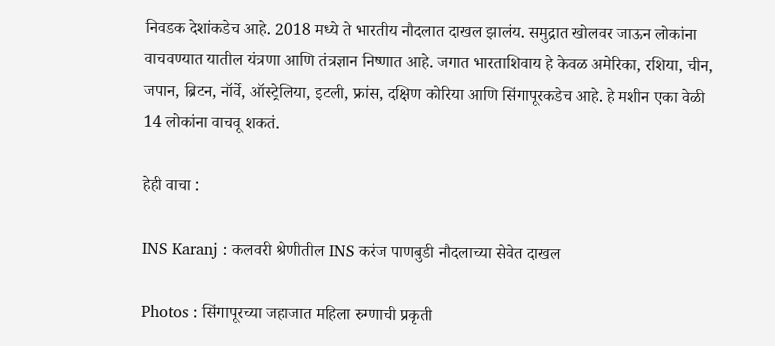निवडक देशांकडेच आहे. 2018 मध्ये ते भारतीय नौदलात दाखल झालंय. समुद्रात खोलवर जाऊन लोकांना वाचवण्यात यातील यंत्रणा आणि तंत्रज्ञान निष्णात आहे. जगात भारताशिवाय हे केवळ अमेरिका, रशिया, चीन, जपान, ब्रिटन, नॉर्वे, ऑस्ट्रेलिया, इटली, फ्रांस, दक्षिण कोरिया आणि सिंगापूरकडेच आहे. हे मशीन एका वेळी 14 लोकांना वाचवू शकतं.

हेही वाचा :

INS Karanj : कलवरी श्रेणीतील INS करंज पाणबुडी नौदलाच्या सेवेत दाखल

Photos : सिंगापूरच्या जहाजात महिला रुग्णाची प्रकृती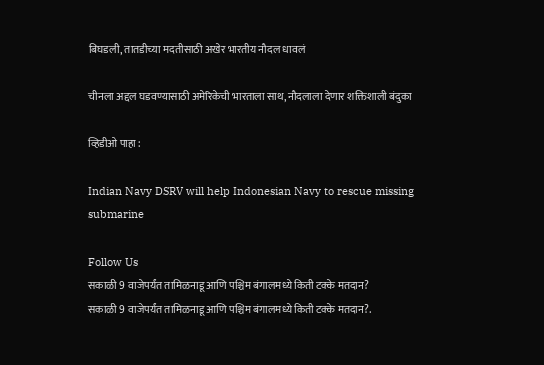बिघडली, तातडीच्या मदतीसाठी अखेर भारतीय नौदल धावलं

चीनला अद्दल घडवण्यासाठी अमेरिकेची भारताला साथ, नौदलाला देणार शक्तिशाली बंदुका

व्हिडीओ पाहा :

Indian Navy DSRV will help Indonesian Navy to rescue missing submarine

Follow Us
सकाळी 9 वाजेपर्यंत तामिळनाडू आणि पश्चिम बंगालमध्ये किती टक्के मतदान?
सकाळी 9 वाजेपर्यंत तामिळनाडू आणि पश्चिम बंगालमध्ये किती टक्के मतदान?.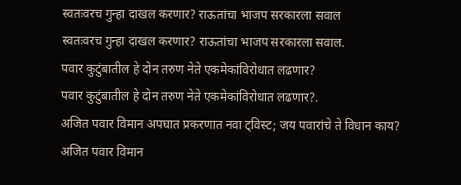स्वतःवरच गुन्हा दाखल करणार? राऊतांचा भाजप सरकारला सवाल
स्वतःवरच गुन्हा दाखल करणार? राऊतांचा भाजप सरकारला सवाल.
पवार कुटुंबातील हे दोन तरुण नेते एकमेकांविरोधात लढणार?
पवार कुटुंबातील हे दोन तरुण नेते एकमेकांविरोधात लढणार?.
अजित पवार विमान अपघात प्रकरणात नवा ट्विस्ट; जय पवारांचे ते विधान काय?
अजित पवार विमान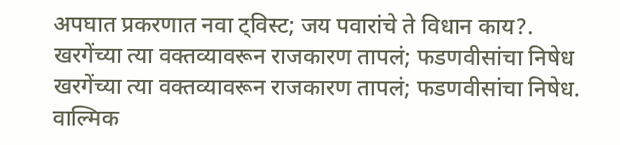अपघात प्रकरणात नवा ट्विस्ट; जय पवारांचे ते विधान काय?.
खरगेंच्या त्या वक्तव्यावरून राजकारण तापलं; फडणवीसांचा निषेध
खरगेंच्या त्या वक्तव्यावरून राजकारण तापलं; फडणवीसांचा निषेध.
वाल्मिक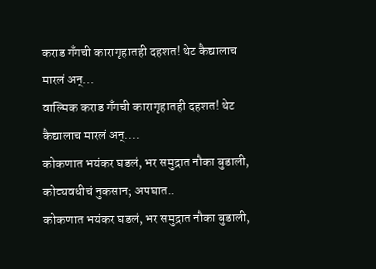कराड गँगची कारागृहातही दहशत! थेट कैद्यालाच मारलं अन्...
वाल्मिक कराड गँगची कारागृहातही दहशत! थेट कैद्यालाच मारलं अन्....
कोकणात भयंकर घडलं, भर समुद्रात नौका बुडाली, कोट्यवधीचं नुकसान; अपघात..
कोकणात भयंकर घडलं, भर समुद्रात नौका बुडाली,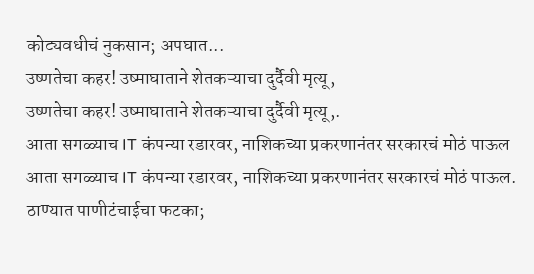कोट्यवधीचं नुकसान; अपघात...
उष्णतेचा कहर! उष्माघाताने शेतकऱ्याचा दुर्दैवी मृत्यू,
उष्णतेचा कहर! उष्माघाताने शेतकऱ्याचा दुर्दैवी मृत्यू,.
आता सगळ्याच IT कंपन्या रडारवर, नाशिकच्या प्रकरणानंतर सरकारचं मोठं पाऊल
आता सगळ्याच IT कंपन्या रडारवर, नाशिकच्या प्रकरणानंतर सरकारचं मोठं पाऊल.
ठाण्यात पाणीटंचाईचा फटका;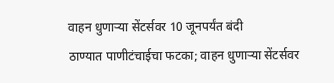वाहन धुणाऱ्या सेंटर्सवर 10 जूनपर्यंत बंदी
ठाण्यात पाणीटंचाईचा फटका; वाहन धुणाऱ्या सेंटर्सवर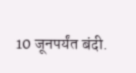10 जूनपर्यंत बंदी.